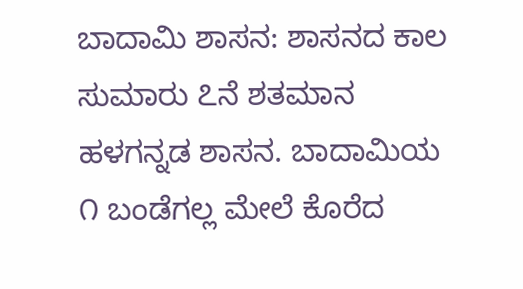ಬಾದಾಮಿ ಶಾಸನ: ಶಾಸನದ ಕಾಲ ಸುಮಾರು ೭ನೆ ಶತಮಾನ ಹಳಗನ್ನಡ ಶಾಸನ. ಬಾದಾಮಿಯ ೧ ಬಂಡೆಗಲ್ಲ ಮೇಲೆ ಕೊರೆದ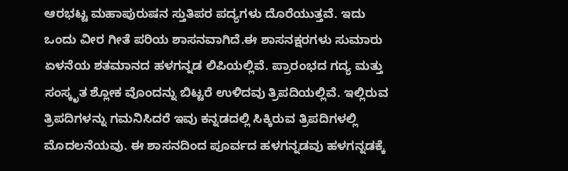ಆರಭಟ್ಟ ಮಹಾಪುರುಷನ ಸ್ತುತಿಪರ ಪದ್ಯಗಳು ದೊರೆಯುತ್ತವೆ. ಇದು ಒಂದು ವೀರ ಗೀತೆ ಪರಿಯ ಶಾಸನವಾಗಿದೆ.ಈ ಶಾಸನಕ್ಷರಗಳು ಸುಮಾರು ಏಳನೆಯ ಶತಮಾನದ ಹಳಗನ್ನಡ ಲಿಪಿಯಲ್ಲಿವೆ. ಪ್ರಾರಂಭದ ಗದ್ಯ ಮತ್ತು ಸಂಸ್ಕೃತ ಶ್ಲೋಕ ವೊಂದನ್ನು ಬಿಟ್ಟರೆ ಉಳಿದವು ತ್ರಿಪದಿಯಲ್ಲಿವೆ. ಇಲ್ಲಿರುವ ತ್ರಿಪದಿಗಳನ್ನು ಗಮನಿಸಿದರೆ ಇವು ಕನ್ನಡದಲ್ಲಿ ಸಿಕ್ಕಿರುವ ತ್ರಿಪದಿಗಳಲ್ಲಿ ಮೊದಲನೆಯವು. ಈ ಶಾಸನದಿಂದ ಪೂರ್ವದ ಹಳಗನ್ನಡವು ಹಳಗನ್ನಡಕ್ಕೆ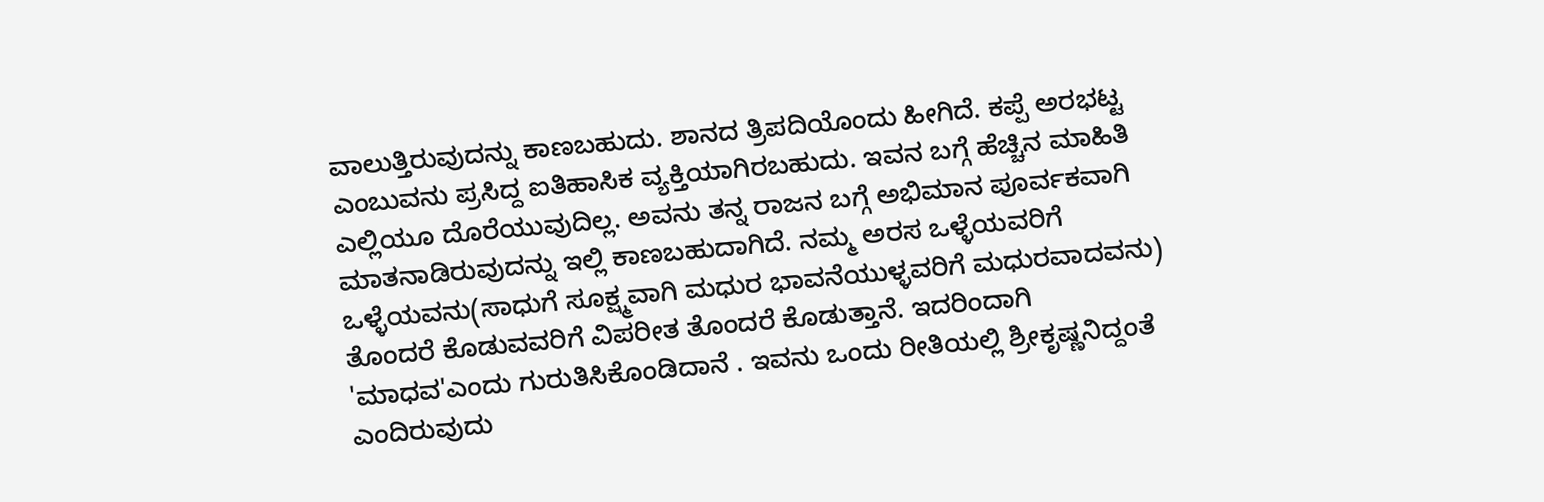ವಾಲುತ್ತಿರುವುದನ್ನು ಕಾಣಬಹುದು. ಶಾನದ ತ್ರಿಪದಿಯೊಂದು ಹೀಗಿದೆ. ಕಪ್ಪೆ ಅರಭಟ್ಟ ಎಂಬುವನು ಪ್ರಸಿದ್ದ ಐತಿಹಾಸಿಕ ವ್ಯಕ್ತಿಯಾಗಿರಬಹುದು. ಇವನ ಬಗ್ಗೆ ಹೆಚ್ಚಿನ ಮಾಹಿತಿ ಎಲ್ಲಿಯೂ ದೊರೆಯುವುದಿಲ್ಲ. ಅವನು ತನ್ನ ರಾಜನ ಬಗ್ಗೆ ಅಭಿಮಾನ ಪೂರ್ವಕವಾಗಿ ಮಾತನಾಡಿರುವುದನ್ನು ಇಲ್ಲಿ ಕಾಣಬಹುದಾಗಿದೆ. ನಮ್ಮ ಅರಸ ಒಳ್ಳೆಯವರಿಗೆ ಒಳ್ಳೆಯವನು(ಸಾಧುಗೆ ಸೂಕ್ಷ್ಮವಾಗಿ ಮಧುರ ಭಾವನೆಯುಳ್ಳವರಿಗೆ ಮಧುರವಾದವನು) ತೊಂದರೆ ಕೊಡುವವರಿಗೆ ವಿಪರೀತ ತೊಂದರೆ ಕೊಡುತ್ತಾನೆ. ಇದರಿಂದಾಗಿ 'ಮಾಧವ'ಎಂದು ಗುರುತಿಸಿಕೊಂಡಿದಾನೆ . ಇವನು ಒಂದು ರೀತಿಯಲ್ಲಿ ಶ್ರೀಕೃಷ್ಣನಿದ್ದಂತೆ ಎಂದಿರುವುದು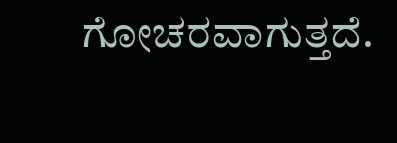ಗೋಚರವಾಗುತ್ತದೆ.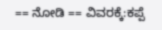== ನೋಡಿ == ವಿವರಕ್ಕೆ:ಕಪ್ಪೆ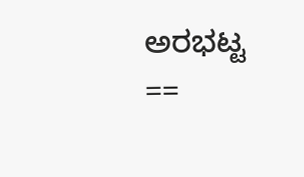ಅರಭಟ್ಟ ==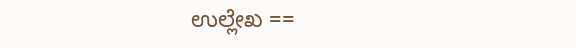ಉಲ್ಲೇಖ ==